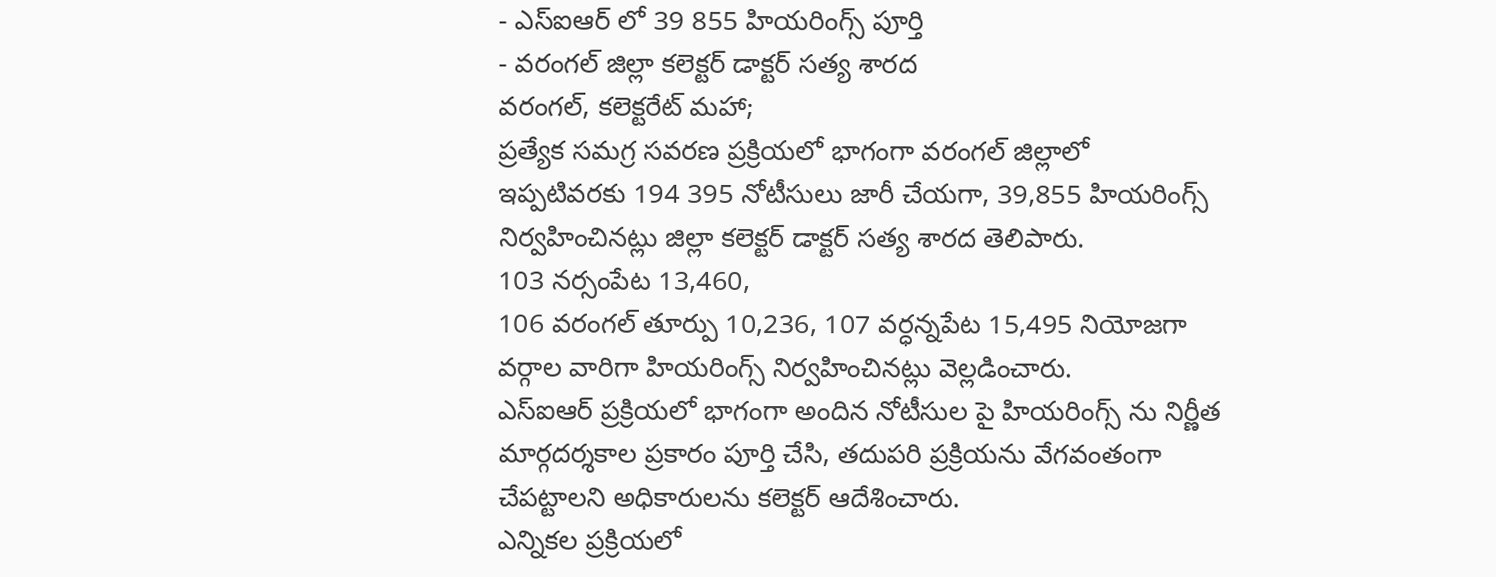- ఎస్ఐఆర్ లో 39 855 హియరింగ్స్ పూర్తి
- వరంగల్ జిల్లా కలెక్టర్ డాక్టర్ సత్య శారద
వరంగల్, కలెక్టరేట్ మహా;
ప్రత్యేక సమగ్ర సవరణ ప్రక్రియలో భాగంగా వరంగల్ జిల్లాలో ఇప్పటివరకు 194 395 నోటీసులు జారీ చేయగా, 39,855 హియరింగ్స్ నిర్వహించినట్లు జిల్లా కలెక్టర్ డాక్టర్ సత్య శారద తెలిపారు.
103 నర్సంపేట 13,460,
106 వరంగల్ తూర్పు 10,236, 107 వర్ధన్నపేట 15,495 నియోజగా వర్గాల వారిగా హియరింగ్స్ నిర్వహించినట్లు వెల్లడించారు.
ఎస్ఐఆర్ ప్రక్రియలో భాగంగా అందిన నోటీసుల పై హియరింగ్స్ ను నిర్ణీత మార్గదర్శకాల ప్రకారం పూర్తి చేసి, తదుపరి ప్రక్రియను వేగవంతంగా చేపట్టాలని అధికారులను కలెక్టర్ ఆదేశించారు.
ఎన్నికల ప్రక్రియలో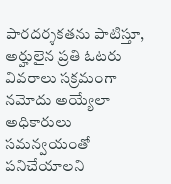పారదర్శకతను పాటిస్తూ, అర్హులైన ప్రతి ఓటరు వివరాలు సక్రమంగా నమోదు అయ్యేలా అధికారులు సమన్వయంతో పనిచేయాలని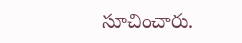సూచించారు.